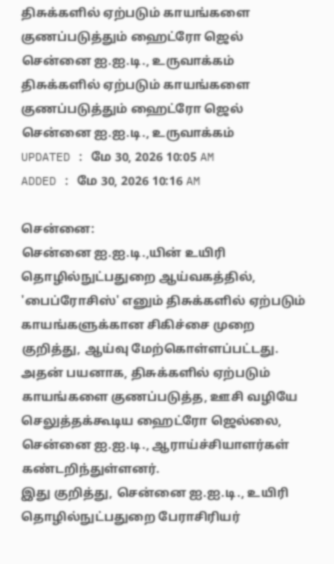திசுக்களில் ஏற்படும் காயங்களை குணப்படுத்தும் ஹைட்ரோ ஜெல் சென்னை ஐ.ஐ.டி., உருவாக்கம்
திசுக்களில் ஏற்படும் காயங்களை குணப்படுத்தும் ஹைட்ரோ ஜெல் சென்னை ஐ.ஐ.டி., உருவாக்கம்
UPDATED : மே 30, 2026 10:05 AM
ADDED : மே 30, 2026 10:16 AM

சென்னை:
சென்னை ஐ.ஐ.டி.,யின் உயிரி தொழில்நுட்பதுறை ஆய்வகத்தில், 'பைப்ரோசிஸ்' எனும் திசுக்களில் ஏற்படும் காயங்களுக்கான சிகிச்சை முறை குறித்து, ஆய்வு மேற்கொள்ளப்பட்டது.
அதன் பயனாக, திசுக்களில் ஏற்படும் காயங்களை குணப்படுத்த, ஊசி வழியே செலுத்தக்கூடிய ஹைட்ரோ ஜெல்லை, சென்னை ஐ.ஐ.டி., ஆராய்ச்சியாளர்கள் கண்டறிந்துள்ளனர்.
இது குறித்து, சென்னை ஐ.ஐ.டி., உயிரி தொழில்நுட்பதுறை பேராசிரியர்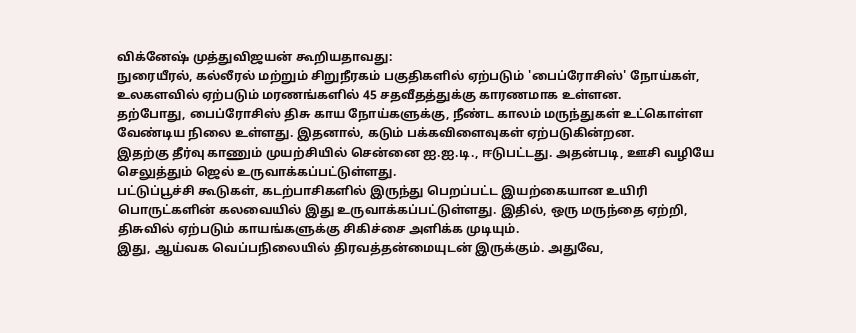விக்னேஷ் முத்துவிஜயன் கூறியதாவது:
நுரையீரல், கல்லீரல் மற்றும் சிறுநீரகம் பகுதிகளில் ஏற்படும் 'பைப்ரோசிஸ்' நோய்கள், உலகளவில் ஏற்படும் மரணங்களில் 45 சதவீதத்துக்கு காரணமாக உள்ளன.
தற்போது, பைப்ரோசிஸ் திசு காய நோய்களுக்கு, நீண்ட காலம் மருந்துகள் உட்கொள்ள வேண்டிய நிலை உள்ளது. இதனால், கடும் பக்கவிளைவுகள் ஏற்படுகின்றன.
இதற்கு தீர்வு காணும் முயற்சியில் சென்னை ஐ.ஐ.டி., ஈடுபட்டது. அதன்படி, ஊசி வழியே செலுத்தும் ஜெல் உருவாக்கப்பட்டுள்ளது.
பட்டுப்பூச்சி கூடுகள், கடற்பாசிகளில் இருந்து பெறப்பட்ட இயற்கையான உயிரி பொருட்களின் கலவையில் இது உருவாக்கப்பட்டுள்ளது. இதில், ஒரு மருந்தை ஏற்றி, திசுவில் ஏற்படும் காயங்களுக்கு சிகிச்சை அளிக்க முடியும்.
இது, ஆய்வக வெப்பநிலையில் திரவத்தன்மையுடன் இருக்கும். அதுவே,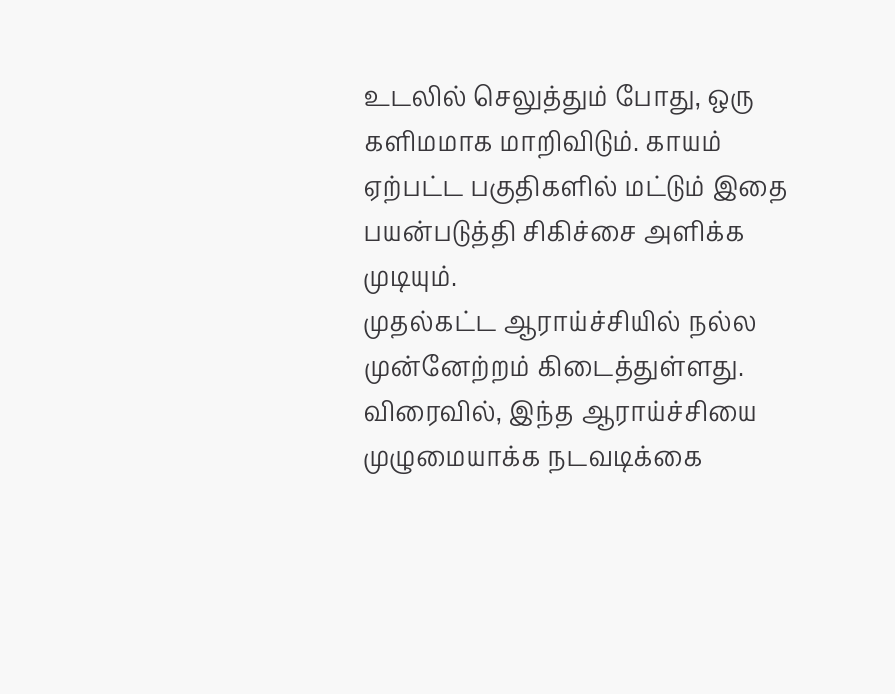உடலில் செலுத்தும் போது, ஒரு களிமமாக மாறிவிடும். காயம் ஏற்பட்ட பகுதிகளில் மட்டும் இதை பயன்படுத்தி சிகிச்சை அளிக்க முடியும்.
முதல்கட்ட ஆராய்ச்சியில் நல்ல முன்னேற்றம் கிடைத்துள்ளது. விரைவில், இந்த ஆராய்ச்சியை முழுமையாக்க நடவடிக்கை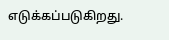எடுக்கப்படுகிறது.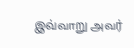இவ்வாறு அவர்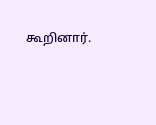கூறினார்.